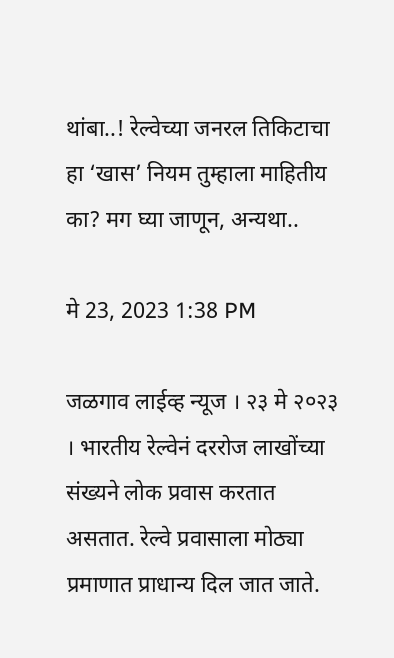थांबा..! रेल्वेच्या जनरल तिकिटाचा हा ‘खास’ नियम तुम्हाला माहितीय का? मग घ्या जाणून, अन्यथा..

मे 23, 2023 1:38 PM

जळगाव लाईव्ह न्यूज । २३ मे २०२३ । भारतीय रेल्वेनं दररोज लाखोंच्या संख्यने लोक प्रवास करतात असतात. रेल्वे प्रवासाला मोठ्या प्रमाणात प्राधान्य दिल जात जाते.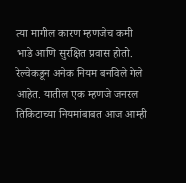त्या मागील कारण म्हणजेच कमी भाडे आणि सुरक्षित प्रवास होतो. रेल्वेकडून अनेक नियम बनविले गेले आहेत. यातील एक म्हणजे जनरल तिकिटाच्या नियमांबाबत आज आम्ही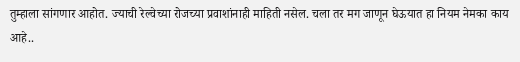तुम्हाला सांगणार आहोत. ज्याची रेल्वेच्या रोजच्या प्रवाशांनाही माहिती नसेल. चला तर मग जाणून घेऊयात हा नियम नेमका काय आहे..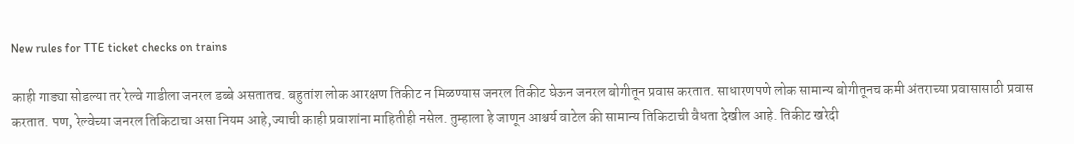New rules for TTE ticket checks on trains

काही गाड्या सोडल्या तर रेल्वे गाडीला जनरल डब्बे असतातच. बहुतांश लोक आरक्षण तिकीट न मिळण्यास जनरल तिकीट घेऊन जनरल बोगीतून प्रवास करतात. साधारणपणे लोक सामान्य बोगीतूनच कमी अंतराच्या प्रवासासाठी प्रवास करतात. पण, रेल्वेच्या जनरल तिकिटाचा असा नियम आहे,ज्याची काही प्रवाशांना माहितीही नसेल. तुम्हाला हे जाणून आश्चर्य वाटेल की सामान्य तिकिटाची वैधता देखील आहे. तिकीट खरेदी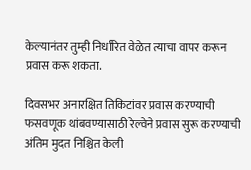केल्यानंतर तुम्ही निर्धारित वेळेत त्याचा वापर करून प्रवास करू शकता.

दिवसभर अनारक्षित तिकिटांवर प्रवास करण्याची फसवणूक थांबवण्यासाठी रेल्वेने प्रवास सुरू करण्याची अंतिम मुदत निश्चित केली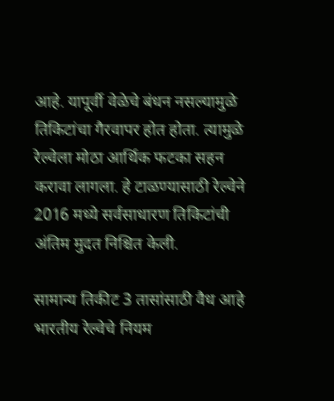आहे. यापूर्वी वेळेचे बंधन नसल्यामुळे तिकिटांचा गैरवापर होत होता. त्यामुळे रेल्वेला मोठा आर्थिक फटका सहन करावा लागला. हे टाळण्यासाठी रेल्वेने 2016 मध्ये सर्वसाधारण तिकिटांची अंतिम मुदत निश्चित केली.

सामान्य तिकीट 3 तासांसाठी वैध आहे
भारतीय रेल्वेचे नियम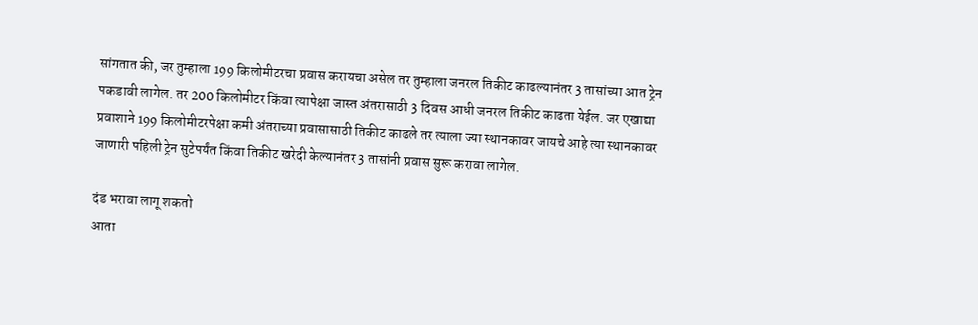सांगतात की, जर तुम्हाला 199 किलोमीटरचा प्रवास करायचा असेल तर तुम्हाला जनरल तिकीट काढल्यानंतर 3 तासांच्या आत ट्रेन पकडावी लागेल. तर 200 किलोमीटर किंवा त्यापेक्षा जास्त अंतरासाठी 3 दिवस आधी जनरल तिकीट काढता येईल. जर एखाद्या प्रवाशाने 199 किलोमीटरपेक्षा कमी अंतराच्या प्रवासासाठी तिकीट काढले तर त्याला ज्या स्थानकावर जायचे आहे त्या स्थानकावर जाणारी पहिली ट्रेन सुटेपर्यंत किंवा तिकीट खरेदी केल्यानंतर 3 तासांनी प्रवास सुरू करावा लागेल.

दंड भरावा लागू शकतो
आता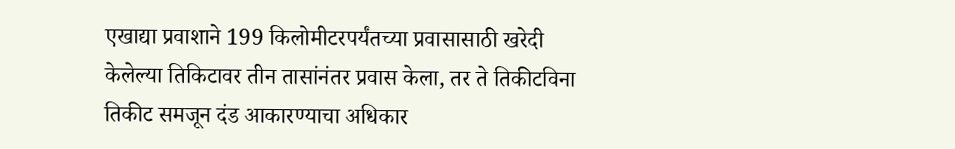एखाद्या प्रवाशाने 199 किलोमीटरपर्यंतच्या प्रवासासाठी खरेदी केलेल्या तिकिटावर तीन तासांनंतर प्रवास केला, तर ते तिकीटविना तिकीट समजून दंड आकारण्याचा अधिकार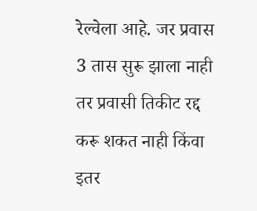रेल्वेला आहे. जर प्रवास 3 तास सुरू झाला नाही तर प्रवासी तिकीट रद्द करू शकत नाही किंवा इतर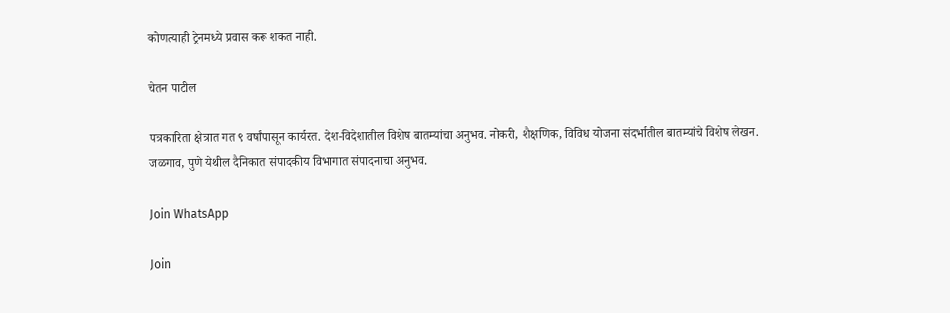कोणत्याही ट्रेनमध्ये प्रवास करू शकत नाही.

चेतन पाटील

पत्रकारिता क्षेत्रात गत ९ वर्षांपासून कार्यरत. देश-विदेशातील विशेष बातम्यांचा अनुभव. नोकरी, शैक्षणिक, विविध योजना संदर्भातील बातम्यांचे विशेष लेखन. जळगाव, पुणे येथील दैनिकात संपादकीय विभागात संपादनाचा अनुभव.

Join WhatsApp

Join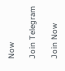Now

Join Telegram

Join Now